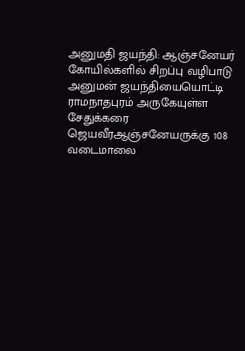அனுமதி ஜயந்தி: ஆஞ்சனேயர் கோயில்களில் சிறப்பு வழிபாடு
அனுமன் ஜயந்தியையொட்டி ராமநாதபுரம் அருகேயுள்ள சேதுக்கரை ஜெயவீரஆஞ்சனேயருக்கு 108 வடைமாலை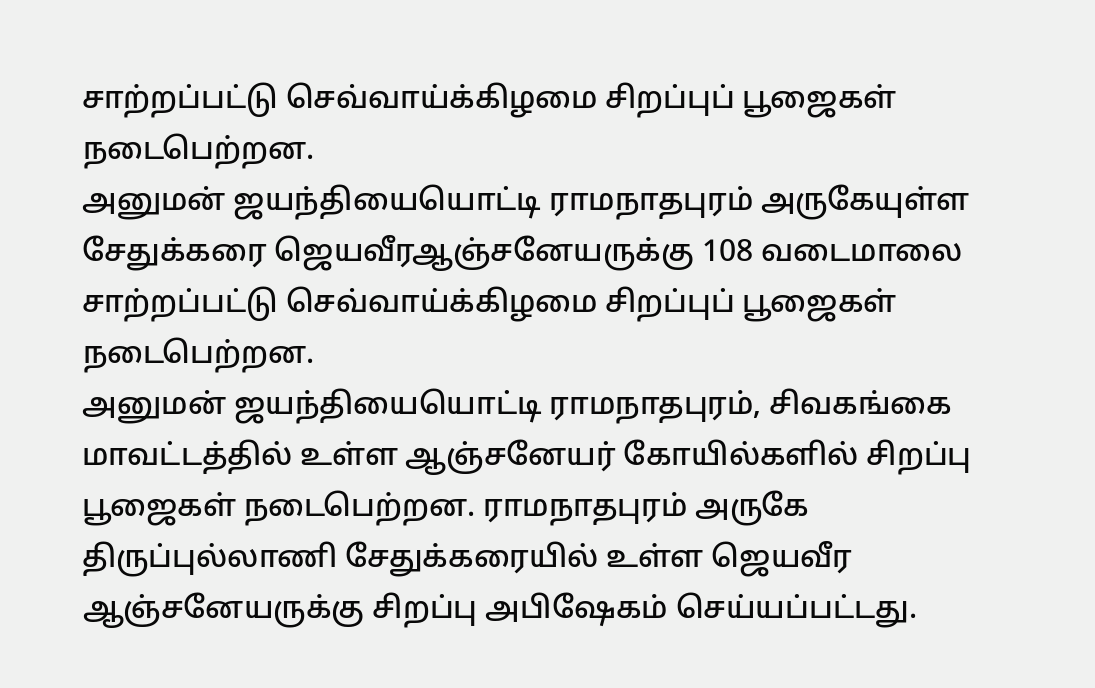சாற்றப்பட்டு செவ்வாய்க்கிழமை சிறப்புப் பூஜைகள் நடைபெற்றன.
அனுமன் ஜயந்தியையொட்டி ராமநாதபுரம் அருகேயுள்ள சேதுக்கரை ஜெயவீரஆஞ்சனேயருக்கு 108 வடைமாலை சாற்றப்பட்டு செவ்வாய்க்கிழமை சிறப்புப் பூஜைகள் நடைபெற்றன.
அனுமன் ஜயந்தியையொட்டி ராமநாதபுரம், சிவகங்கை மாவட்டத்தில் உள்ள ஆஞ்சனேயர் கோயில்களில் சிறப்பு பூஜைகள் நடைபெற்றன. ராமநாதபுரம் அருகே திருப்புல்லாணி சேதுக்கரையில் உள்ள ஜெயவீர ஆஞ்சனேயருக்கு சிறப்பு அபிஷேகம் செய்யப்பட்டது.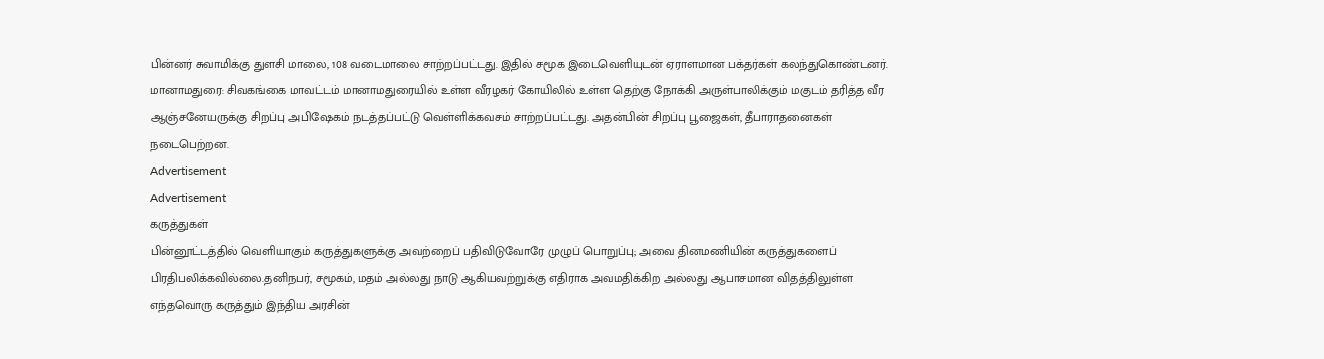பின்னர் சுவாமிக்கு துளசி மாலை, 108 வடைமாலை சாற்றப்பட்டது. இதில் சமூக இடைவெளியுடன் ஏராளமான பக்தர்கள் கலந்துகொண்டனர்.
மானாமதுரை: சிவகங்கை மாவட்டம் மானாமதுரையில் உள்ள வீரழகர் கோயிலில் உள்ள தெற்கு நோக்கி அருள்பாலிக்கும் மகுடம் தரித்த வீர ஆஞ்சனேயருக்கு சிறப்பு அபிஷேகம் நடத்தப்பட்டு வெள்ளிக்கவசம் சாற்றப்பட்டது. அதன்பின் சிறப்பு பூஜைகள், தீபாராதனைகள் நடைபெற்றன.
Advertisement
Advertisement
கருத்துகள்
பின்னூட்டத்தில் வெளியாகும் கருத்துகளுக்கு அவற்றைப் பதிவிடுவோரே முழுப் பொறுப்பு; அவை தினமணியின் கருத்துகளைப் பிரதிபலிக்கவில்லை.தனிநபர், சமூகம், மதம் அல்லது நாடு ஆகியவற்றுக்கு எதிராக அவமதிக்கிற அல்லது ஆபாசமான விதத்திலுள்ள எந்தவொரு கருத்தும் இந்திய அரசின்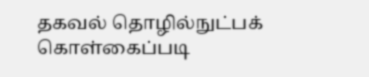தகவல் தொழில்நுட்பக் கொள்கைப்படி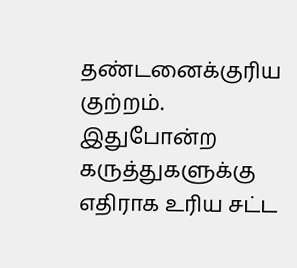தண்டனைக்குரிய குற்றம். இதுபோன்ற கருத்துகளுக்கு எதிராக உரிய சட்ட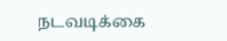நடவடிக்கை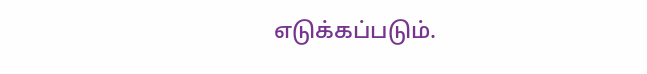எடுக்கப்படும்.